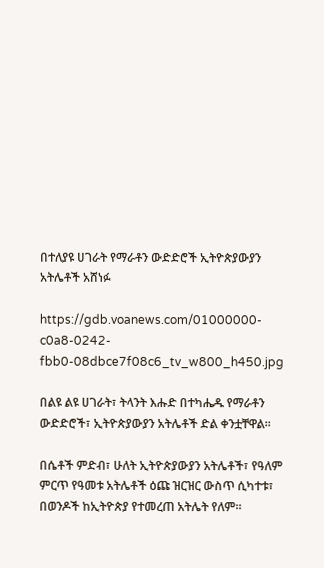በተለያዩ ሀገራት የማራቶን ውድድሮች ኢትዮጵያውያን አትሌቶች አሸነፉ

https://gdb.voanews.com/01000000-c0a8-0242-fbb0-08dbce7f08c6_tv_w800_h450.jpg

በልዩ ልዩ ሀገራት፣ ትላንት እሑድ በተካሔዱ የማራቶን ውድድሮች፣ ኢትዮጵያውያን አትሌቶች ድል ቀንቷቸዋል፡፡

በሴቶች ምድብ፣ ሁለት ኢትዮጵያውያን አትሌቶች፣ የዓለም ምርጥ የዓመቱ አትሌቶች ዕጩ ዝርዝር ውስጥ ሲካተቱ፣ በወንዶች ከኢትዮጵያ የተመረጠ አትሌት የለም፡፡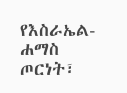የእስራኤል-ሐማስ ጦርነት፣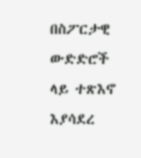በስፖርታዊ ውድድሮች ላይ ተጽእኖ እያሳደረ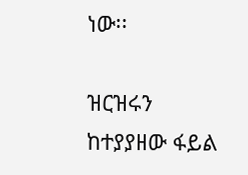ነው፡፡

ዝርዝሩን ከተያያዘው ፋይል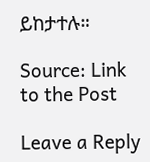ይከታተሉ።

Source: Link to the Post

Leave a Reply